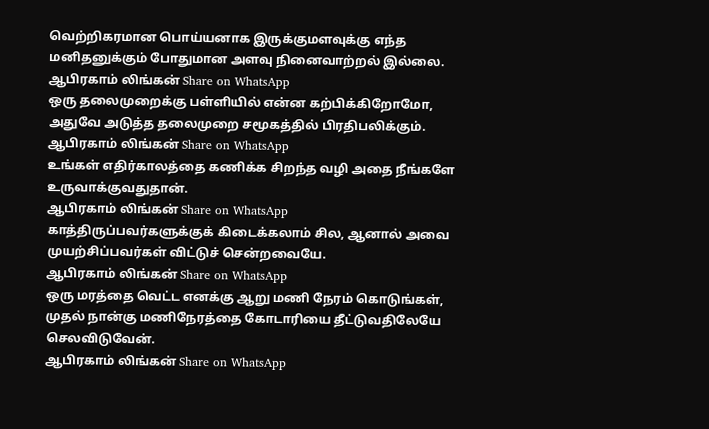வெற்றிகரமான பொய்யனாக இருக்குமளவுக்கு எந்த மனிதனுக்கும் போதுமான அளவு நினைவாற்றல் இல்லை.
ஆபிரகாம் லிங்கன் Share on WhatsApp
ஒரு தலைமுறைக்கு பள்ளியில் என்ன கற்பிக்கிறோமோ, அதுவே அடுத்த தலைமுறை சமூகத்தில் பிரதிபலிக்கும்.
ஆபிரகாம் லிங்கன் Share on WhatsApp
உங்கள் எதிர்காலத்தை கணிக்க சிறந்த வழி அதை நீங்களே உருவாக்குவதுதான்.
ஆபிரகாம் லிங்கன் Share on WhatsApp
காத்திருப்பவர்களுக்குக் கிடைக்கலாம் சில, ஆனால் அவை முயற்சிப்பவர்கள் விட்டுச் சென்றவையே.
ஆபிரகாம் லிங்கன் Share on WhatsApp
ஒரு மரத்தை வெட்ட எனக்கு ஆறு மணி நேரம் கொடுங்கள், முதல் நான்கு மணிநேரத்தை கோடாரியை தீட்டுவதிலேயே செலவிடுவேன்.
ஆபிரகாம் லிங்கன் Share on WhatsApp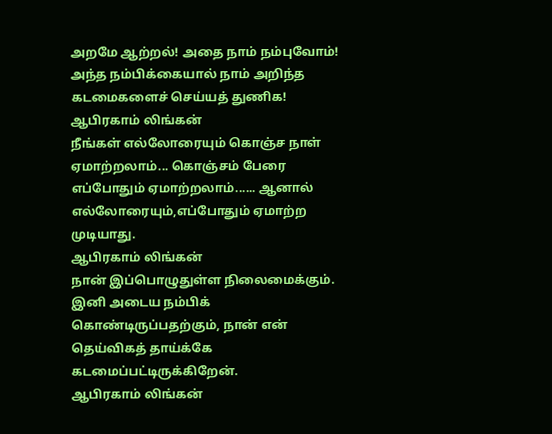அறமே ஆற்றல்! அதை நாம் நம்புவோம்! அந்த நம்பிக்கையால் நாம் அறிந்த கடமைகளைச் செய்யத் துணிக!
ஆபிரகாம் லிங்கன்
நீங்கள் எல்லோரையும் கொஞ்ச நாள் ஏமாற்றலாம்... கொஞ்சம் பேரை எப்போதும் ஏமாற்றலாம்...... ஆனால் எல்லோரையும்,எப்போதும் ஏமாற்ற முடியாது.
ஆபிரகாம் லிங்கன்
நான் இப்பொழுதுள்ள நிலைமைக்கும். இனி அடைய நம்பிக் கொண்டிருப்பதற்கும், நான் என் தெய்விகத் தாய்க்கே கடமைப்பட்டிருக்கிறேன்.
ஆபிரகாம் லிங்கன்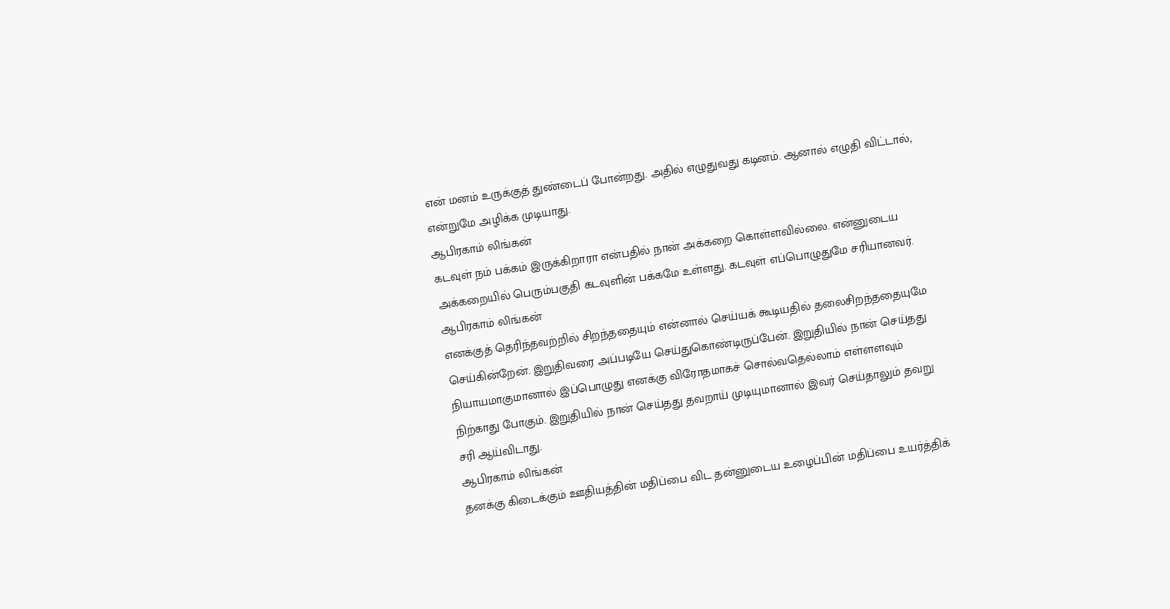என் மனம் உருக்குத் துண்டைப் போன்றது. அதில் எழுதுவது கடினம். ஆனால் எழுதி விட்டால், என்றுமே அழிக்க முடியாது.
ஆபிரகாம் லிங்கன்
கடவுள் நம் பக்கம் இருக்கிறாரா என்பதில் நான் அக்கறை கொள்ளவில்லை. என்னுடைய அக்கறையில் பெரும்பகுதி கடவுளின் பக்கமே உள்ளது. கடவுள் எப்பொழுதுமே சரியானவர்.
ஆபிரகாம் லிங்கன்
எனக்குத் தெரிந்தவற்றில் சிறந்ததையும் என்னால் செய்யக் கூடியதில் தலைசிறந்ததையுமே செய்கின்றேன். இறுதிவரை அப்படியே செய்துகொண்டிருப்பேன். இறுதியில் நான் செய்தது நியாயமாகுமானால் இப்பொழுது எனக்கு விரோதமாகச் சொல்வதெல்லாம் எள்ளளவும் நிற்காது போகும். இறுதியில் நான் செய்தது தவறாய் முடியுமானால் இவர் செய்தாலும் தவறு சரி ஆய்விடாது.
ஆபிரகாம் லிங்கன்
தனக்கு கிடைக்கும் ஊதியத்தின் மதிப்பை விட தன்னுடைய உழைப்பின் மதிப்பை உயர்த்திக்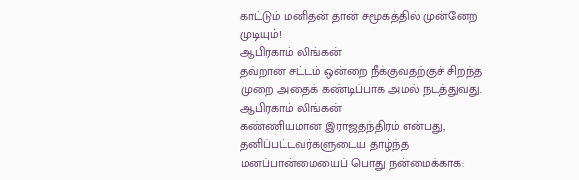காட்டும் மனிதன் தான் சமூகத்தில் முன்னேற முடியும்!
ஆபிரகாம் லிங்கன்
தவ்றான சட்டம் ஒன்றை நீக்குவதற்குச் சிறந்த முறை அதைக் கண்டிப்பாக அமல் நடத்துவது.
ஆபிரகாம் லிங்கன்
கண்ணியமான இராஜதந்திரம் என்பது, தனிப்பட்டவர்களுடைய தாழ்ந்த மனப்பான்மையைப் பொது நன்மைக்காக: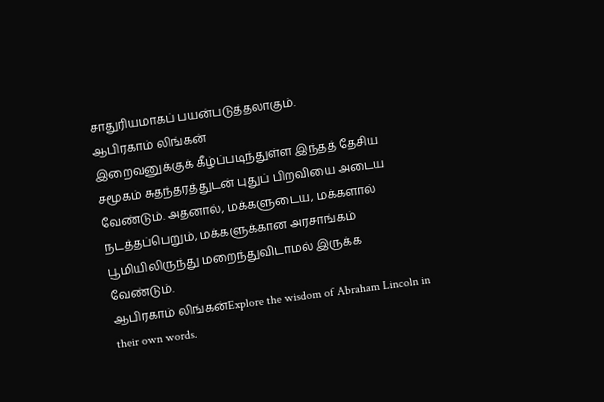சாதுரியமாகப் பயன்படுத்தலாகும்.
ஆபிரகாம் லிங்கன்
இறைவனுக்குக் கீழ்ப்படிந்துள்ள இந்தத் தேசிய சமூகம் சுதந்தரத்துடன் புதுப் பிறவியை அடைய வேண்டும். அதனால், மக்களுடைய, மக்களால் நடத்தப்பெறும், மக்களுக்கான அரசாங்கம் பூமியிலிருந்து மறைந்துவிடாமல் இருக்க வேண்டும்.
ஆபிரகாம் லிங்கன்Explore the wisdom of Abraham Lincoln in their own words.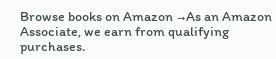Browse books on Amazon →As an Amazon Associate, we earn from qualifying purchases.